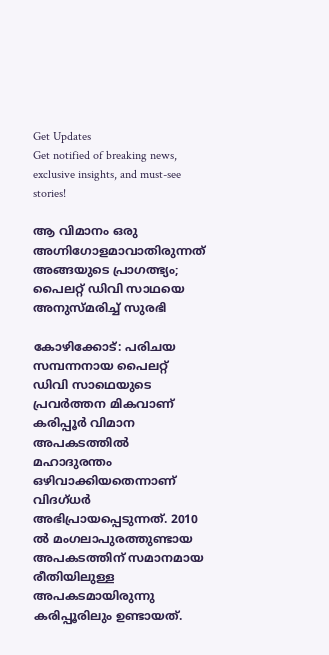Get Updates
Get notified of breaking news, exclusive insights, and must-see stories!

ആ വിമാനം ഒരു അഗ്നിഗോളമാവാതിരുന്നത് അങ്ങയുടെ പ്രാഗത്ഭ്യം; പൈലറ്റ് ഡിവി സാഥയെ അനുസ്മരിച്ച് സുരഭി

കോഴിക്കോട്: പരിചയ സമ്പന്നനായ പൈലറ്റ് ഡിവി സാഥെയുടെ പ്രവര്‍ത്തന മികവാണ് കരിപ്പൂര്‍ വിമാന അപകടത്തില്‍ മഹാദുരന്തം ഒഴിവാക്കിയതെന്നാണ് വിദഗ്ധര്‍ അഭിപ്രായപ്പെടുന്നത്. 2010 ല്‍ മംഗലാപുരത്തുണ്ടായ അപകടത്തിന് സമാനമായ രീതിയിലുള്ള അപകടമായിരുന്നു കരിപ്പൂരിലും ഉണ്ടായത്.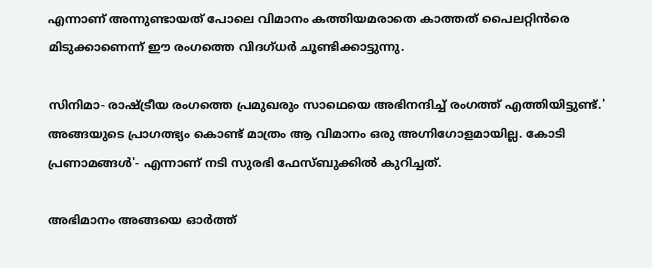എന്നാണ് അന്നുണ്ടായത് പോലെ വിമാനം കത്തിയമരാതെ കാത്തത് പൈലറ്റിന്‍രെ മിടുക്കാണെന്ന് ഈ രംഗത്തെ വിദഗ്ധര്‍ ചൂണ്ടിക്കാട്ടുന്നു.

സിനിമാ- രാഷ്ട്രീയ രംഗത്തെ പ്രമുഖരും സാഥെയെ അഭിനന്ദിച്ച് രംഗത്ത് എത്തിയിട്ടുണ്ട്.' അങ്ങയുടെ പ്രാഗത്ഭ്യം കൊണ്ട് മാത്രം ആ വിമാനം ഒരു അഗ്നിഗോളമായില്ല. കോടി പ്രണാമങ്ങൾ'- എന്നാണ് നടി സുരഭി ഫേസ്ബുക്കില്‍ കുറിച്ചത്.

അഭിമാനം അങ്ങയെ ഓർത്ത്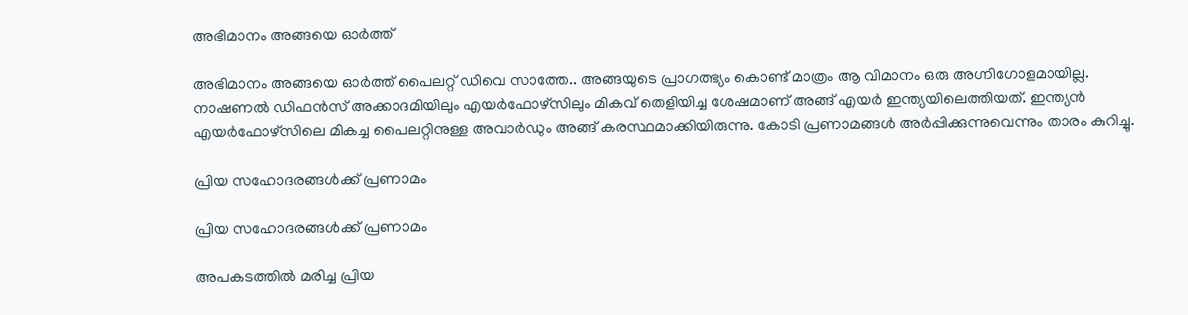അഭിമാനം അങ്ങയെ ഓർത്ത്

അഭിമാനം അങ്ങയെ ഓർത്ത് പൈലറ്റ് ഡിവെ സാത്തേ.. അങ്ങയുടെ പ്രാഗത്ഭ്യം കൊണ്ട് മാത്രം ആ വിമാനം ഒരു അഗ്നിഗോളമായില്ല. നാഷണൽ ഡിഫൻസ് അക്കാദമിയിലും എയർഫോഴ്സിലും മികവ് തെളിയിച്ച ശേഷമാണ് അങ്ങ് എയർ ഇന്ത്യയിലെത്തിയത്. ഇന്ത്യൻ എയർഫോഴ്സിലെ മികച്ച പൈലറ്റിനുള്ള അവാർഡും അങ്ങ് കരസ്ഥമാക്കിയിരുന്നു. കോടി പ്രണാമങ്ങള്‍ അര്‍പ്പിക്കുന്നുവെന്നും താരം കുറിച്ചു.

പ്രിയ സഹോദരങ്ങൾക്ക് പ്രണാമം

പ്രിയ സഹോദരങ്ങൾക്ക് പ്രണാമം

അപകടത്തിൽ മരിച്ച പ്രിയ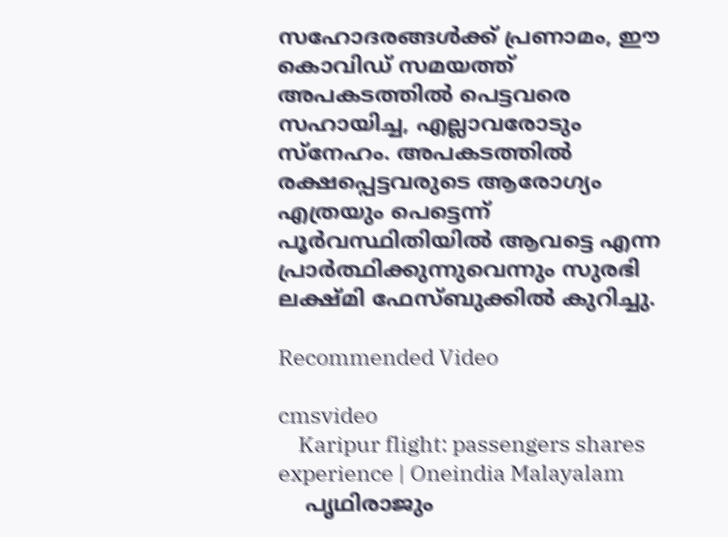സഹോദരങ്ങൾക്ക് പ്രണാമം, ഈ കൊവിഡ് സമയത്ത് അപകടത്തിൽ പെട്ടവരെ സഹായിച്ച, എല്ലാവരോടും സ്നേഹം. അപകടത്തിൽ രക്ഷപ്പെട്ടവരുടെ ആരോഗ്യം എത്രയും പെട്ടെന്ന് പൂർവസ്ഥിതിയിൽ ആവട്ടെ എന്ന പ്രാർത്ഥിക്കുന്നുവെന്നും സുരഭി ലക്ഷ്മി ഫേസ്ബുക്കില്‍ കുറിച്ചു.

Recommended Video

cmsvideo
    Karipur flight: passengers shares experience | Oneindia Malayalam
    പൃഥിരാജും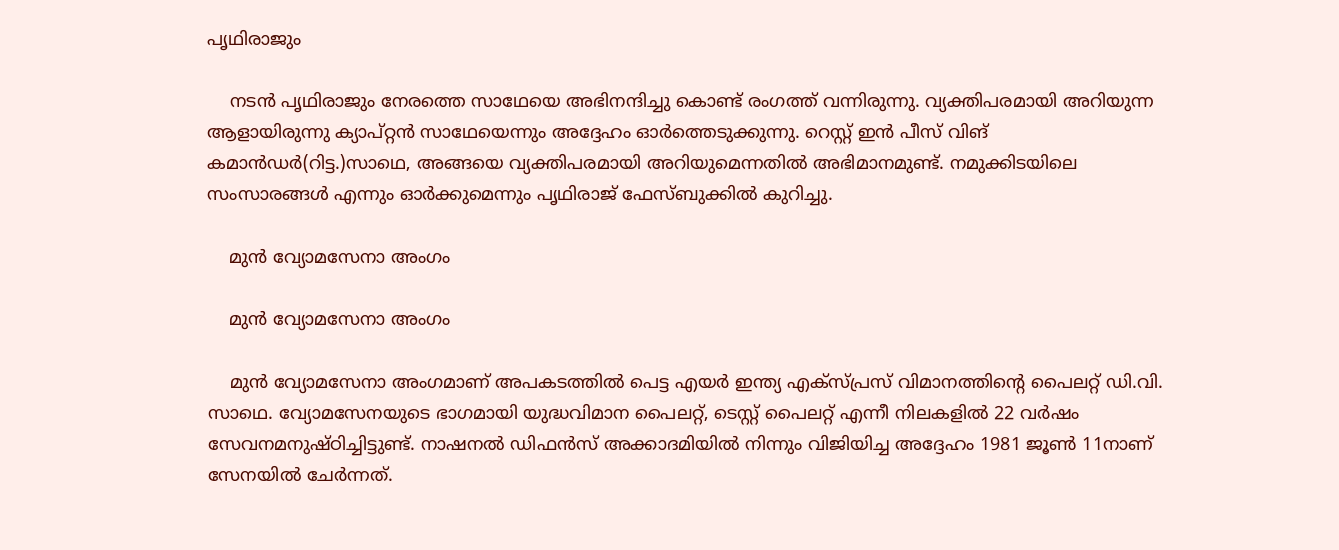പൃഥിരാജും

    നടന്‍ പൃഥിരാജും നേരത്തെ സാഥേയെ അഭിനന്ദിച്ചു കൊണ്ട് രംഗത്ത് വന്നിരുന്നു. വ്യക്തിപരമായി അറിയുന്ന ആളായിരുന്നു ക്യാപ്റ്റന്‍ സാഥേയെന്നും അദ്ദേഹം ഓര്‍ത്തെടുക്കുന്നു. റെസ്റ്റ് ഇന്‍ പീസ് വിങ് കമാന്‍ഡര്‍(റിട്ട.)സാഥെ, അങ്ങയെ വ്യക്തിപരമായി അറിയുമെന്നതില്‍ അഭിമാനമുണ്ട്. നമുക്കിടയിലെ സംസാരങ്ങള്‍ എന്നും ഓര്‍ക്കുമെന്നും പൃഥിരാജ് ഫേസ്ബുക്കില്‍ കുറിച്ചു.

    മുന്‍ വ്യോമസേനാ അംഗം

    മുന്‍ വ്യോമസേനാ അംഗം

    മുന്‍ വ്യോമസേനാ അംഗമാണ് അപകടത്തില്‍ പെട്ട എയർ ഇന്ത്യ എക്സ്പ്രസ് വിമാനത്തിന്റെ പൈലറ്റ് ഡി.വി. സാഥെ. വ്യോമസേനയുടെ ഭാഗമായി യുദ്ധവിമാന പൈലറ്റ്, ടെസ്റ്റ് പൈലറ്റ് എന്നീ നിലകളിൽ 22 വർഷം സേവനമനുഷ്ഠിച്ചിട്ടുണ്ട്. നാഷനൽ ഡിഫൻസ് അക്കാദമിയിൽ നിന്നും വിജിയിച്ച അദ്ദേഹം 1981 ജൂൺ 11നാണ് സേനയിൽ ചേർന്നത്.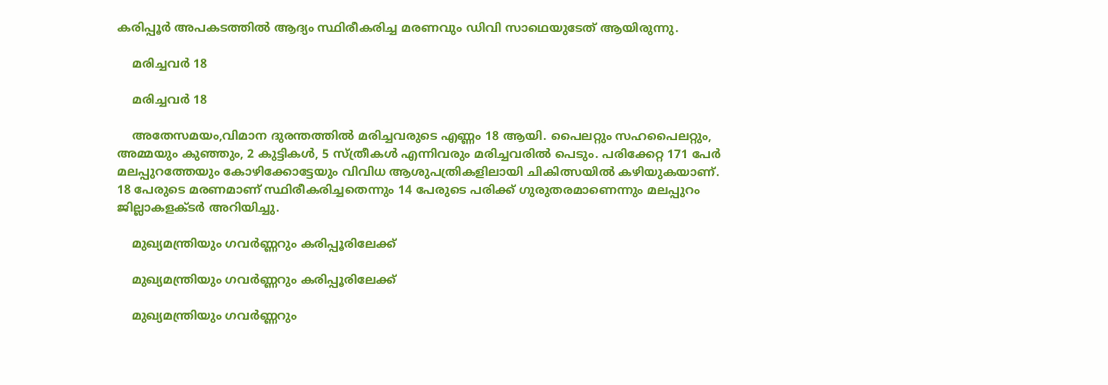കരിപ്പൂര്‍ അപകടത്തില്‍ ആദ്യം സ്ഥിരീകരിച്ച മരണവും ഡിവി സാഥെയുടേത് ആയിരുന്നു.

    മരിച്ചവര്‍ 18

    മരിച്ചവര്‍ 18

    അതേസമയം,വിമാന ദുരന്തത്തില്‍ മരിച്ചവരുടെ എണ്ണം 18 ആയി. പൈലറ്റും സഹപൈലറ്റും, അമ്മയും കുഞ്ഞും, 2 കുട്ടികള്‍, 5 സ്ത്രീകള്‍ എന്നിവരും മരിച്ചവരില്‍ പെടും. പരിക്കേറ്റ 171 പേര്‍ മലപ്പുറത്തേയും കോഴിക്കോട്ടേയും വിവിധ ആശുപത്രികളിലായി ചികിത്സയില്‍ കഴിയുകയാണ്. 18 പേരുടെ മരണമാണ് സ്ഥിരീകരിച്ചതെന്നും 14 പേരുടെ പരിക്ക് ഗുരുതരമാണെന്നും മലപ്പുറം ജില്ലാകളക്ടര്‍ അറിയിച്ചു.

    മുഖ്യമന്ത്രിയും ഗവര്‍ണ്ണറും കരിപ്പൂരിലേക്ക്

    മുഖ്യമന്ത്രിയും ഗവര്‍ണ്ണറും കരിപ്പൂരിലേക്ക്

    മുഖ്യമന്ത്രിയും ഗവര്‍ണ്ണറും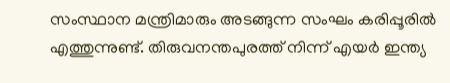സംസ്ഥാന മന്ത്രിമാരും അടങ്ങുന്ന സംഘം കരിപ്പൂരില്‍ എത്തുന്നുണ്ട്. തിരുവനന്തപുരത്ത് നിന്ന് എയര്‍ ഇന്ത്യ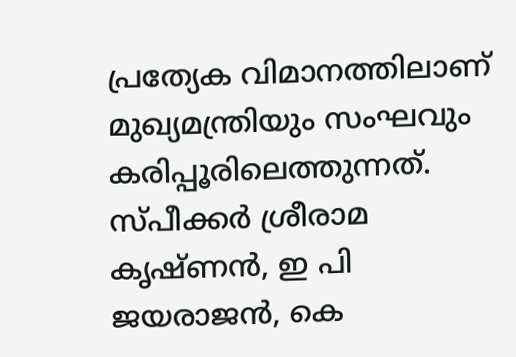പ്രത്യേക വിമാനത്തിലാണ് മുഖ്യമന്ത്രിയും സംഘവും കരിപ്പൂരിലെത്തുന്നത്. സ്പീക്കര്‍ ശ്രീരാമ കൃഷ്ണന്‍, ഇ പി ജയരാജൻ, കെ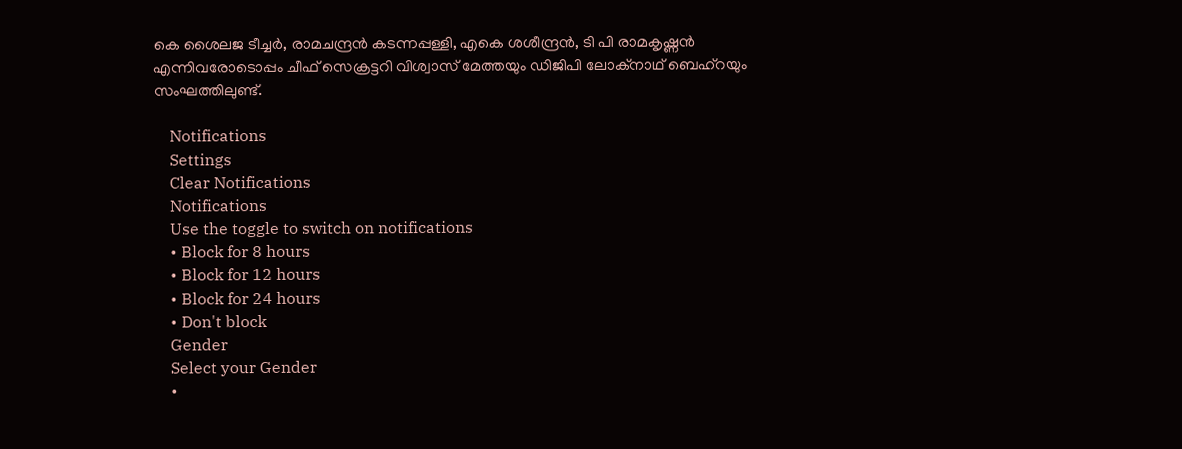കെ ശൈലജ ടീച്ചർ, രാമചന്ദ്രൻ കടന്നപ്പള്ളി, എകെ ശശീന്ദ്രൻ, ടി പി രാമകൃഷ്ണൻ എന്നിവരോടൊപ്പം ചീഫ് സെക്രട്ടറി വിശ്വാസ് മേത്തയും ഡിജിപി ലോക്നാഥ് ബെഹ്റയും സംഘത്തിലുണ്ട്.

    Notifications
    Settings
    Clear Notifications
    Notifications
    Use the toggle to switch on notifications
    • Block for 8 hours
    • Block for 12 hours
    • Block for 24 hours
    • Don't block
    Gender
    Select your Gender
    •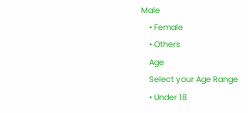Male
    • Female
    • Others
    Age
    Select your Age Range
    • Under 18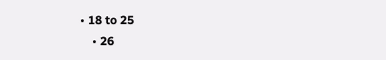• 18 to 25
    • 26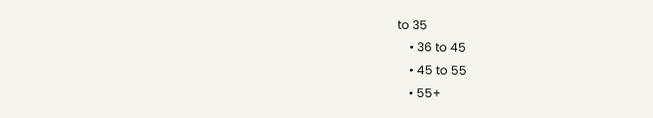to 35
    • 36 to 45
    • 45 to 55
    • 55+